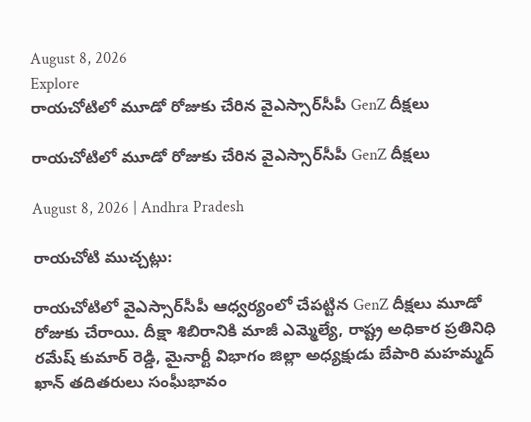August 8, 2026
Explore
రాయచోటిలో మూడో రోజుకు చేరిన వైఎస్సార్‌సీపీ GenZ దీక్షలు

రాయచోటిలో మూడో రోజుకు చేరిన వైఎస్సార్‌సీపీ GenZ దీక్షలు

August 8, 2026 | Andhra Pradesh

రాయచోటి ముచ్చట్లు:

రాయచోటిలో వైఎస్సార్‌సీపీ ఆధ్వర్యంలో చేపట్టిన GenZ దీక్షలు మూడో రోజుకు చేరాయి. దీక్షా శిబిరానికి మాజీ ఎమ్మెల్యే, రాష్ట్ర అధికార ప్రతినిధి రమేష్ కుమార్ రెడ్డి, మైనార్టీ విభాగం జిల్లా అధ్యక్షుడు బేపారి మహమ్మద్ ఖాన్ తదితరులు సంఘీభావం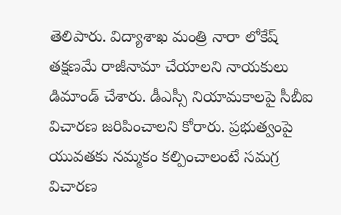తెలిపారు. విద్యాశాఖ మంత్రి నారా లోకేష్ తక్షణమే రాజీనామా చేయాలని నాయకులు డిమాండ్ చేశారు. డీఎస్సీ నియామకాలపై సీబీఐ విచారణ జరిపించాలని కోరారు. ప్రభుత్వంపై యువతకు నమ్మకం కల్పించాలంటే సమగ్ర విచారణ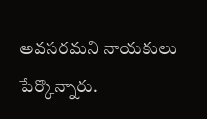అవసరమని నాయకులు పేర్కొన్నారు.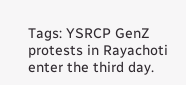Tags: YSRCP GenZ protests in Rayachoti enter the third day.